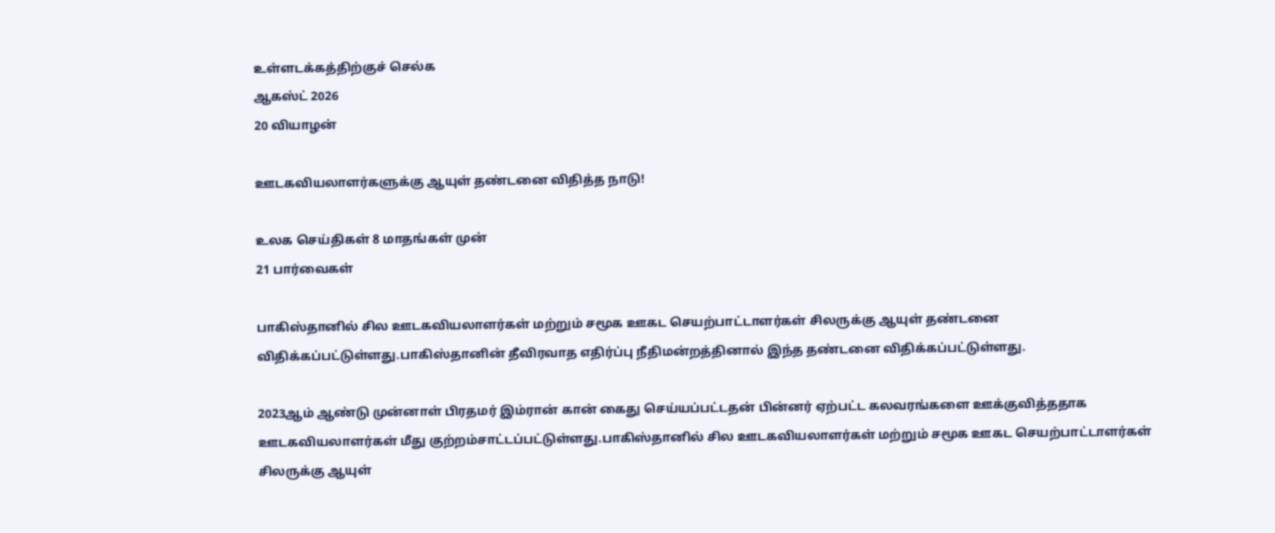உள்ளடக்கத்திற்குச் செல்க
ஆகஸ்ட் 2026
20 வியாழன்

ஊடகவியலாளர்களுக்கு ஆயுள் தண்டனை விதித்த நாடு!

உலக செய்திகள் 8 மாதங்கள் முன்
21 பார்வைகள்

பாகிஸ்தானில் சில ஊடகவியலாளர்கள் மற்றும் சமூக ஊகட செயற்பாட்டாளர்கள் சிலருக்கு ஆயுள் தண்டனை விதிக்கப்பட்டுள்ளது.பாகிஸ்தானின் தீவிரவாத எதிர்ப்பு நீதிமன்றத்தினால் இந்த தண்டனை விதிக்கப்பட்டுள்ளது.

2023ஆம் ஆண்டு முன்னாள் பிரதமர் இம்ரான் கான் கைது செய்யப்பட்டதன் பின்னர் ஏற்பட்ட கலவரங்களை ஊக்குவித்ததாக ஊடகவியலாளர்கள் மீது குற்றம்சாட்டப்பட்டுள்ளது.பாகிஸ்தானில் சில ஊடகவியலாளர்கள் மற்றும் சமூக ஊகட செயற்பாட்டாளர்கள் சிலருக்கு ஆயுள்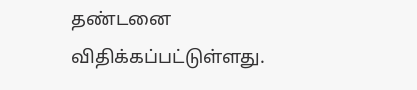தண்டனை விதிக்கப்பட்டுள்ளது.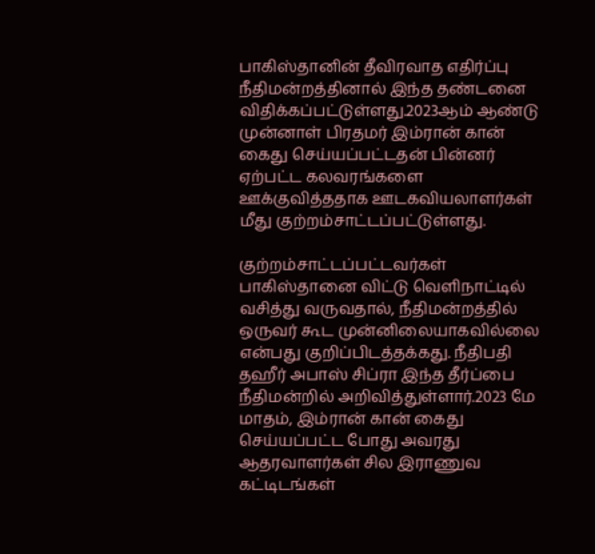பாகிஸ்தானின் தீவிரவாத எதிர்ப்பு நீதிமன்றத்தினால் இந்த தண்டனை விதிக்கப்பட்டுள்ளது.2023ஆம் ஆண்டு முன்னாள் பிரதமர் இம்ரான் கான் கைது செய்யப்பட்டதன் பின்னர் ஏற்பட்ட கலவரங்களை ஊக்குவித்ததாக ஊடகவியலாளர்கள் மீது குற்றம்சாட்டப்பட்டுள்ளது.

குற்றம்சாட்டப்பட்டவர்கள் பாகிஸ்தானை விட்டு வெளிநாட்டில் வசித்து வருவதால், நீதிமன்றத்தில் ஒருவர் கூட முன்னிலையாகவில்லை என்பது குறிப்பிடத்தக்கது. நீதிபதி தஹீர் அபாஸ் சிப்ரா இந்த தீர்ப்பை நீதிமன்றில் அறிவித்துள்ளார்.2023 மே மாதம், இம்ரான் கான் கைது செய்யப்பட்ட போது அவரது ஆதரவாளர்கள் சில இராணுவ கட்டிடங்கள்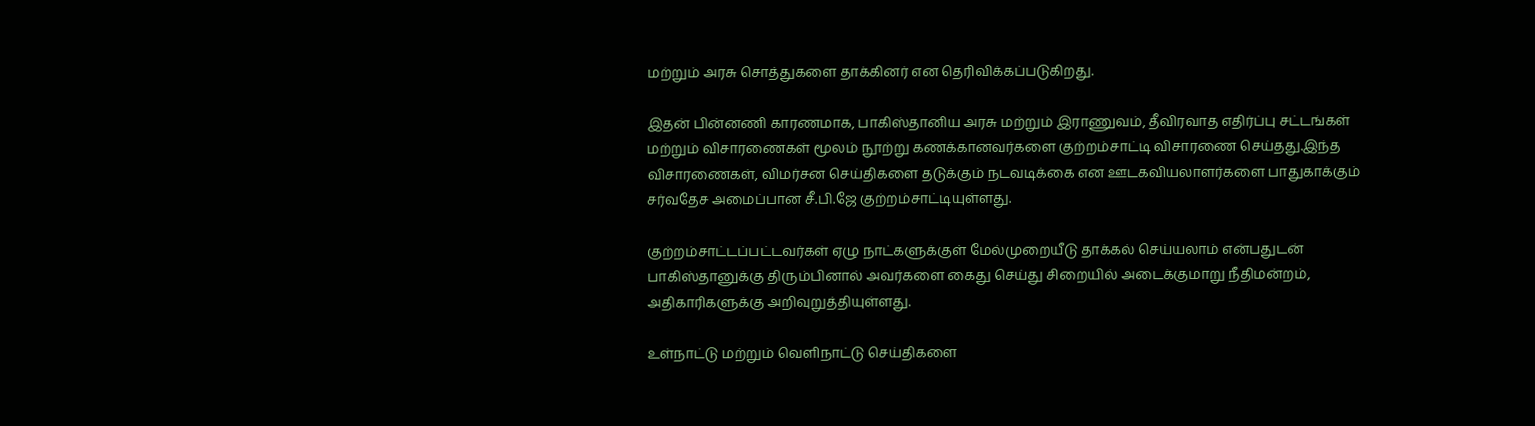மற்றும் அரசு சொத்துகளை தாக்கினர் என தெரிவிக்கப்படுகிறது.

இதன் பின்னணி காரணமாக, பாகிஸ்தானிய அரசு மற்றும் இராணுவம், தீவிரவாத எதிர்ப்பு சட்டங்கள் மற்றும் விசாரணைகள் மூலம் நூற்று கணக்கானவர்களை குற்றம்சாட்டி விசாரணை செய்தது.இந்த விசாரணைகள், விமர்சன செய்திகளை தடுக்கும் நடவடிக்கை என ஊடகவியலாளர்களை பாதுகாக்கும் சர்வதேச அமைப்பான சீ.பி.ஜே குற்றம்சாட்டியுள்ளது.

குற்றம்சாட்டப்பட்டவர்கள் ஏழு நாட்களுக்குள் மேல்முறையீடு தாக்கல் செய்யலாம் என்பதுடன் பாகிஸ்தானுக்கு திரும்பினால் அவர்களை கைது செய்து சிறையில் அடைக்குமாறு நீதிமன்றம், அதிகாரிகளுக்கு அறிவுறுத்தியுள்ளது.

உள்நாட்டு மற்றும் வெளிநாட்டு செய்திகளை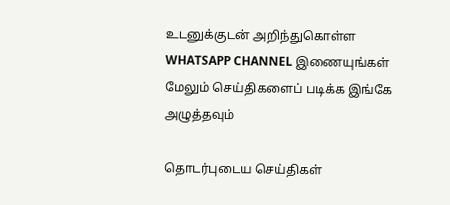உடனுக்குடன் அறிந்துகொள்ள WHATSAPP CHANNEL இணையுங்கள்
மேலும் செய்திகளைப் படிக்க இங்கே அழுத்தவும்

தொடர்புடைய செய்திகள்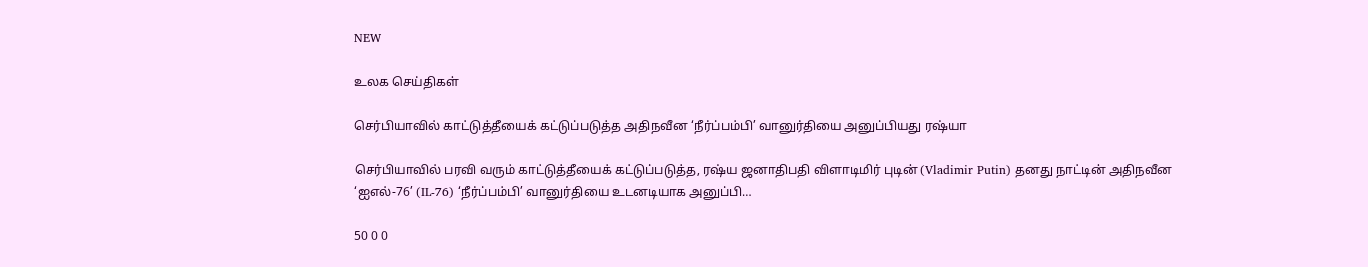NEW

உலக செய்திகள்

செர்பியாவில் காட்டுத்தீயைக் கட்டுப்படுத்த அதிநவீன ‘நீர்ப்பம்பி’ வானுர்தியை அனுப்பியது ரஷ்யா

செர்பியாவில் பரவி வரும் காட்டுத்தீயைக் கட்டுப்படுத்த, ரஷ்ய ஜனாதிபதி விளாடிமிர் புடின் (Vladimir Putin) தனது நாட்டின் அதிநவீன ‘ஐஎல்-76’ (IL-76) ‘நீர்ப்பம்பி’ வானுர்தியை உடனடியாக அனுப்பி…

50 0 0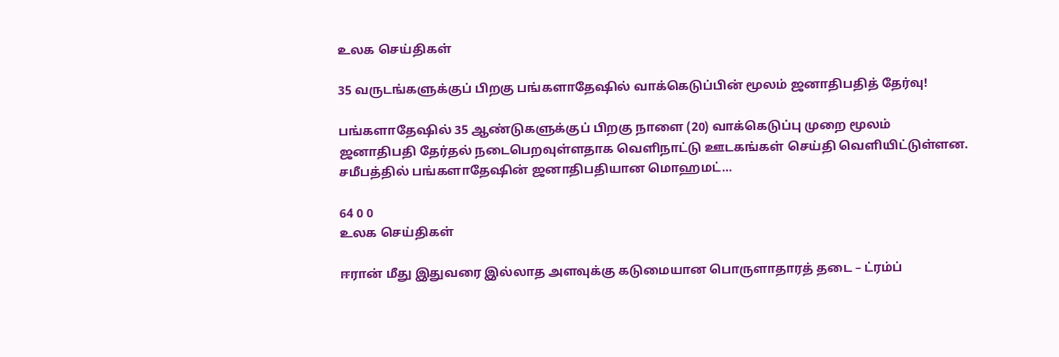உலக செய்திகள்

35 வருடங்களுக்குப் பிறகு பங்களாதேஷில் வாக்கெடுப்பின் மூலம் ஜனாதிபதித் தேர்வு!

பங்களாதேஷில் 35 ஆண்டுகளுக்குப் பிறகு நாளை (20) வாக்கெடுப்பு முறை மூலம் ஜனாதிபதி தேர்தல் நடைபெறவுள்ளதாக வெளிநாட்டு ஊடகங்கள் செய்தி வெளியிட்டுள்ளன. சமீபத்தில் பங்களாதேஷின் ஜனாதிபதியான மொஹமட்…

64 0 0
உலக செய்திகள்

ஈரான் மீது இதுவரை இல்லாத அளவுக்கு கடுமையான பொருளாதாரத் தடை – ட்ரம்ப்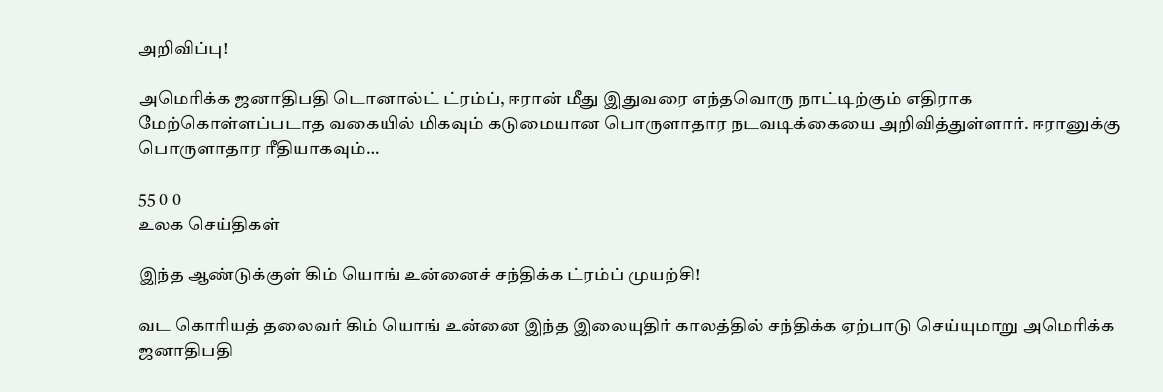அறிவிப்பு!

அமெரிக்க ஜனாதிபதி டொனால்ட் ட்ரம்ப், ஈரான் மீது இதுவரை எந்தவொரு நாட்டிற்கும் எதிராக மேற்கொள்ளப்படாத வகையில் மிகவும் கடுமையான பொருளாதார நடவடிக்கையை அறிவித்துள்ளார். ஈரானுக்கு பொருளாதார ரீதியாகவும்…

55 0 0
உலக செய்திகள்

இந்த ஆண்டுக்குள் கிம் யொங் உன்னைச் சந்திக்க ட்ரம்ப் முயற்சி!

வட கொரியத் தலைவர் கிம் யொங் உன்னை இந்த இலையுதிர் காலத்தில் சந்திக்க ஏற்பாடு செய்யுமாறு அமெரிக்க ஜனாதிபதி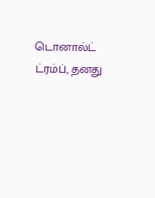டொனால்ட் ட்ரம்ப், தனது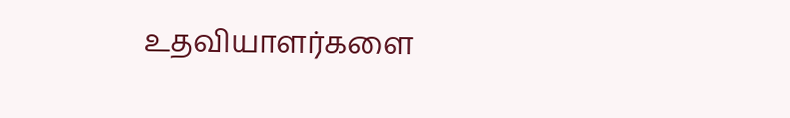உதவியாளர்களை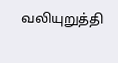வலியுறுத்தி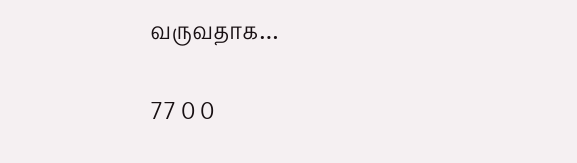வருவதாக…

77 0 0